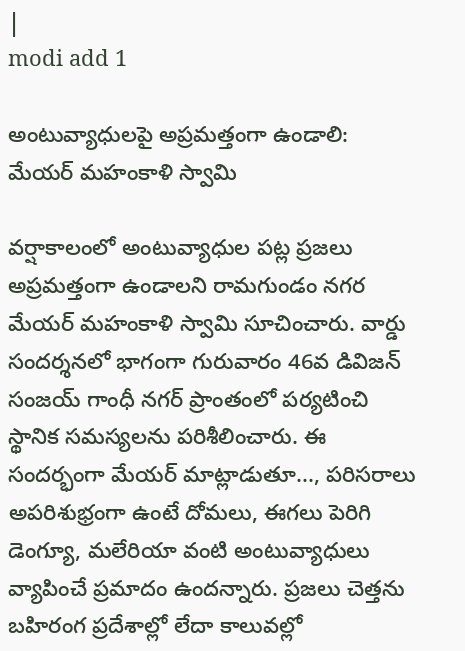|
modi add 1

అంటువ్యాధులపై అప్రమత్తంగా ఉండాలి: మేయర్ మహంకాళి స్వామి

వర్షాకాలంలో అంటువ్యాధుల పట్ల ప్రజలు అప్రమత్తంగా ఉండాలని రామగుండం నగర మేయర్ మహంకాళి స్వామి సూచించారు. వార్డు సందర్శనలో భాగంగా గురువారం 46వ డివిజన్ సంజయ్ గాంధీ నగర్ ప్రాంతంలో పర్యటించి స్థానిక సమస్యలను పరిశీలించారు. ఈ సందర్భంగా మేయర్ మాట్లాడుతూ..., పరిసరాలు అపరిశుభ్రంగా ఉంటే దోమలు, ఈగలు పెరిగి డెంగ్యూ, మలేరియా వంటి అంటువ్యాధులు వ్యాపించే ప్రమాదం ఉందన్నారు. ప్రజలు చెత్తను బహిరంగ ప్రదేశాల్లో లేదా కాలువల్లో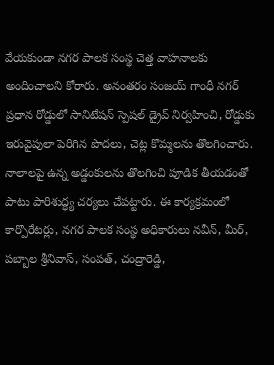వేయకుండా నగర పాలక సంస్థ చెత్త వాహనాలకు అందించాలని కోరారు. అనంతరం సంజయ్ గాంధీ నగర్ ప్రధాన రోడ్డులో సానిటేషన్ స్పెషల్ డ్రైవ్ నిర్వహించి, రోడ్డుకు ఇరువైపులా పెరిగిన పొదలు, చెట్ల కొమ్మలను తొలగించారు. నాలాలపై ఉన్న అడ్డంకులను తొలగించి పూడిక తీయడంతో పాటు పారిశుద్ధ్య చర్యలు చేపట్టారు. ఈ కార్యక్రమంలో కార్పొరేటర్లు, నగర పాలక సంస్థ అధికారులు నవీన్, మీర్, పబ్బాల శ్రీనివాస్, సంపత్, చంద్రారెడ్డి,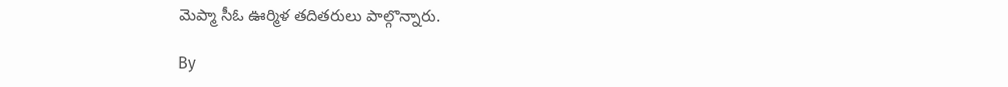మెప్మా సీఓ ఊర్మిళ తదితరులు పాల్గొన్నారు.

By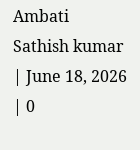Ambati Sathish kumar | June 18, 2026 | 0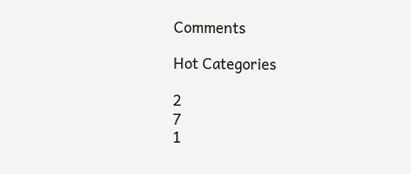Comments

Hot Categories

2
7
1